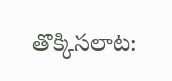తొక్కిసలాట: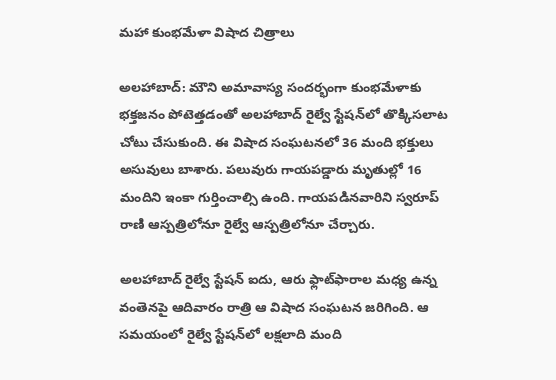మహా కుంభమేళా విషాద చిత్రాలు

అలహాబాద్: మౌని అమావాస్య సందర్భంగా కుంభమేళాకు భక్తజనం పోటెత్తడంతో అలహాబాద్ రైల్వే స్టేషన్‌లో తొక్కిసలాట చోటు చేసుకుంది. ఈ విషాద సంఘటనలో 36 మంది భక్తులు అసువులు బాశారు. పలువురు గాయపడ్డారు మృతుల్లో 16 మందిని ఇంకా గుర్తించాల్సి ఉంది. గాయపడినవారిని స్వరూప్ రాణి ఆస్పత్రిలోనూ రైల్వే ఆస్పత్రిలోనూ చేర్చారు.

అలహాబాద్ రైల్వే స్టేషన్ ఐదు, ఆరు ఫ్లాట్‌ఫారాల మధ్య ఉన్న వంతెనపై ఆదివారం రాత్రి ఆ విషాద సంఘటన జరిగింది. ఆ సమయంలో రైల్వే స్టేషన్‌లో లక్షలాది మంది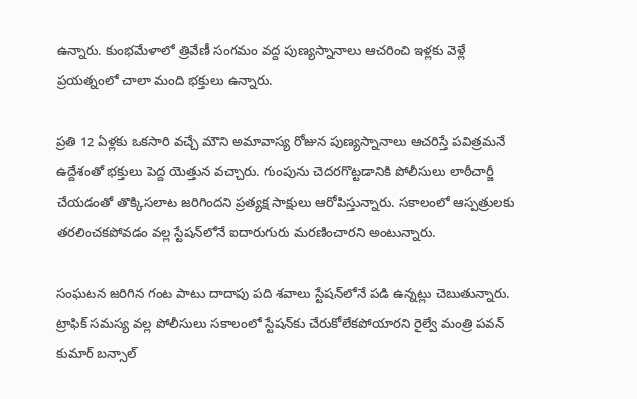ఉన్నారు. కుంభమేళాలో త్రివేణీ సంగమం వద్ద పుణ్యస్నానాలు ఆచరించి ఇళ్లకు వెళ్లే ప్రయత్నంలో చాలా మంది భక్తులు ఉన్నారు.

ప్రతి 12 ఏళ్లకు ఒకసారి వచ్చే మౌని అమావాస్య రోజున పుణ్యస్నానాలు ఆచరిస్తే పవిత్రమనే ఉద్దేశంతో భక్తులు పెద్ద యెత్తున వచ్చారు. గుంపును చెదరగొట్టడానికి పోలీసులు లాఠీచార్జీ చేయడంతో తొక్కిసలాట జరిగిందని ప్రత్యక్ష సాక్షులు ఆరోపిస్తున్నారు. సకాలంలో ఆస్పత్రులకు తరలించకపోవడం వల్ల స్టేషన్‌లోనే ఐదారుగురు మరణించారని అంటున్నారు.

సంఘటన జరిగిన గంట పాటు దాదాపు పది శవాలు స్టేషన్‌లోనే పడి ఉన్నట్లు చెబుతున్నారు. ట్రాఫిక్ సమస్య వల్ల పోలీసులు సకాలంలో స్టేషన్‌కు చేరుకోలేకపోయారని రైల్వే మంత్రి పవన్ కుమార్ బన్సాల్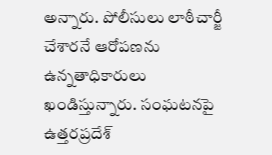అన్నారు. పోలీసులు లాఠీచార్జీ చేశారనే ఆరోపణను ఉన్నతాధికారులు ఖండిస్తున్నారు. సంఘటనపై ఉత్తరప్రదేశ్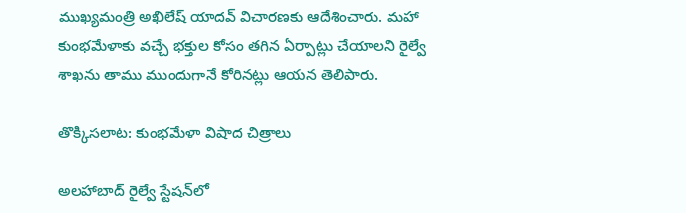ముఖ్యమంత్రి అఖిలేష్ యాదవ్ విచారణకు ఆదేశించారు. మహా కుంభమేళాకు వచ్చే భక్తుల కోసం తగిన ఏర్పాట్లు చేయాలని రైల్వే శాఖను తాము ముందుగానే కోరినట్లు ఆయన తెలిపారు.

తొక్కిసలాట: కుంభమేళా విషాద చిత్రాలు

అలహాబాద్ రైల్వే స్టేషన్‌లో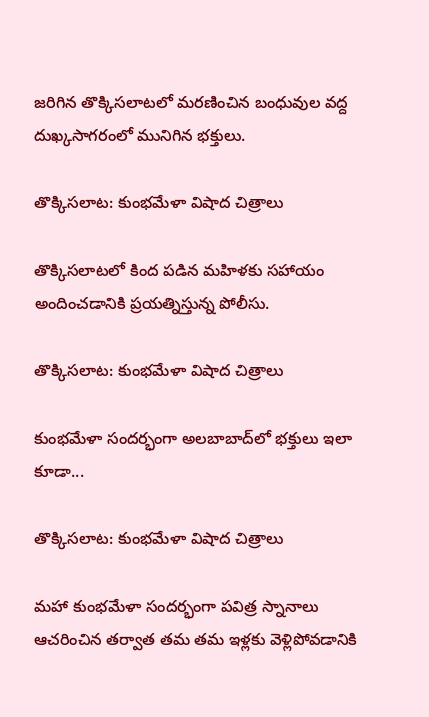జరిగిన తొక్కిసలాటలో మరణించిన బంధువుల వద్ద దుఖ్కసాగరంలో మునిగిన భక్తులు.

తొక్కిసలాట: కుంభమేళా విషాద చిత్రాలు

తొక్కిసలాటలో కింద పడిన మహిళకు సహాయం అందించడానికి ప్రయత్నిస్తున్న పోలీసు.

తొక్కిసలాట: కుంభమేళా విషాద చిత్రాలు

కుంభమేళా సందర్భంగా అలబాబాద్‌లో భక్తులు ఇలా కూడా...

తొక్కిసలాట: కుంభమేళా విషాద చిత్రాలు

మహా కుంభమేళా సందర్భంగా పవిత్ర స్నానాలు ఆచరించిన తర్వాత తమ తమ ఇళ్లకు వెళ్లిపోవడానికి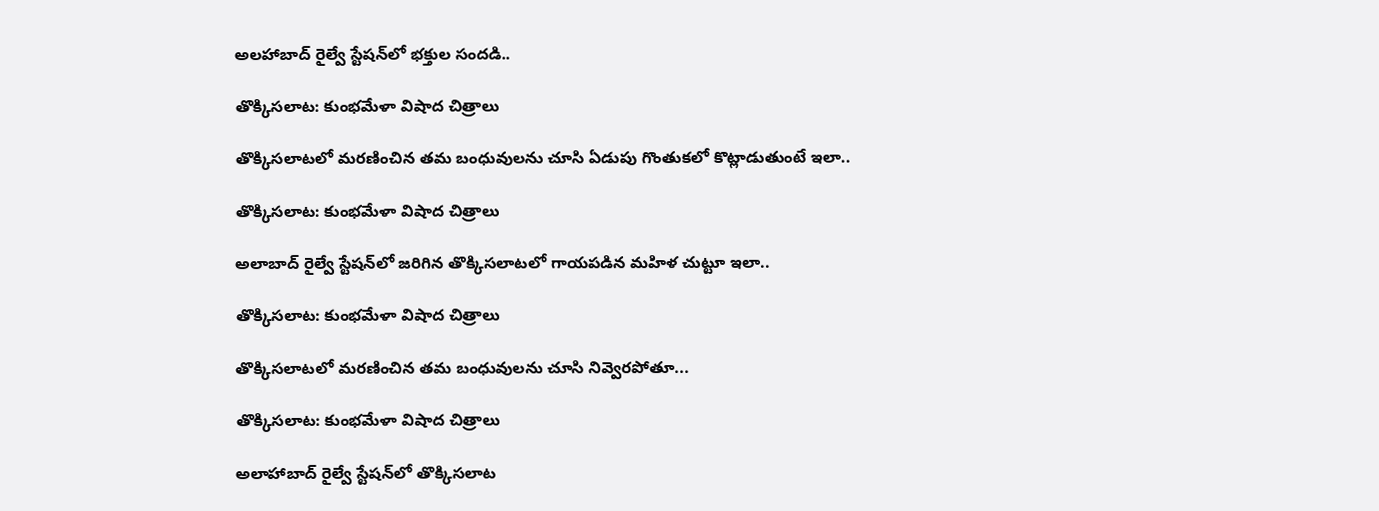అలహాబాద్ రైల్వే స్టేషన్‌లో భక్తుల సందడి..

తొక్కిసలాట: కుంభమేళా విషాద చిత్రాలు

తొక్కిసలాటలో మరణించిన తమ బంధువులను చూసి ఏడుపు గొంతుకలో కొట్లాడుతుంటే ఇలా..

తొక్కిసలాట: కుంభమేళా విషాద చిత్రాలు

అలాబాద్ రైల్వే స్టేషన్‌లో జరిగిన తొక్కిసలాటలో గాయపడిన మహిళ చుట్టూ ఇలా..

తొక్కిసలాట: కుంభమేళా విషాద చిత్రాలు

తొక్కిసలాటలో మరణించిన తమ బంధువులను చూసి నివ్వెరపోతూ...

తొక్కిసలాట: కుంభమేళా విషాద చిత్రాలు

అలాహాబాద్ రైల్వే స్టేషన్‌లో తొక్కిసలాట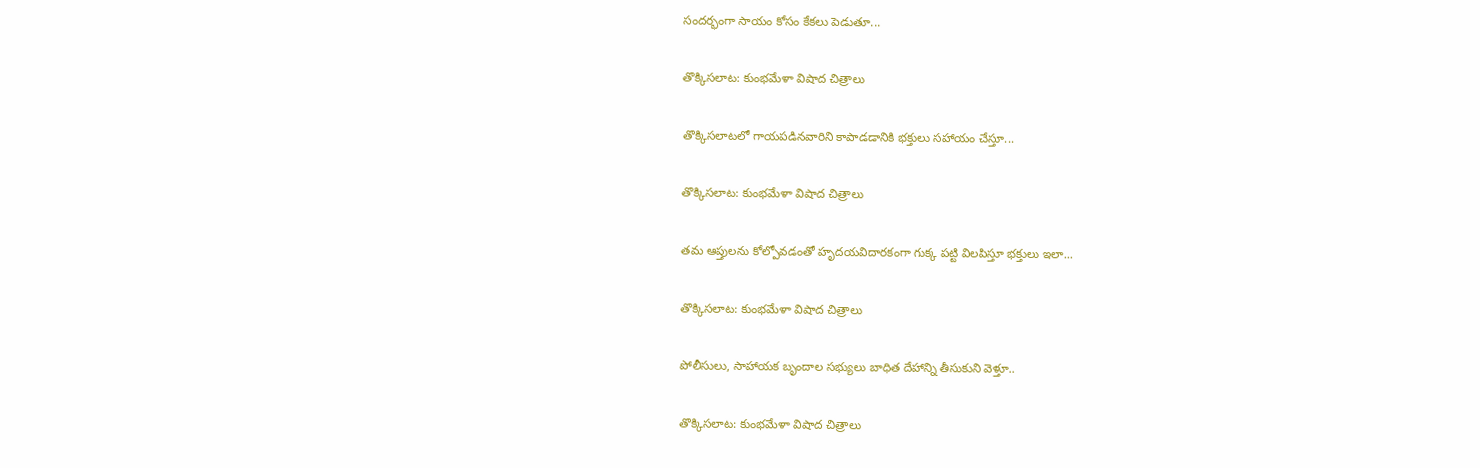సందర్భంగా సాయం కోసం కేకలు పెడుతూ...

తొక్కిసలాట: కుంభమేళా విషాద చిత్రాలు

తొక్కిసలాటలో గాయపడినవారిని కాపాడడానికి భక్తులు సహాయం చేస్తూ...

తొక్కిసలాట: కుంభమేళా విషాద చిత్రాలు

తమ ఆప్తులను కోల్పోవడంతో హృదయవిదారకంగా గుక్క పట్టి విలపిస్తూ భక్తులు ఇలా...

తొక్కిసలాట: కుంభమేళా విషాద చిత్రాలు

పోలీసులు, సాహాయక బృందాల సభ్యులు బాధిత దేహాన్ని తీసుకుని వెళ్తూ..

తొక్కిసలాట: కుంభమేళా విషాద చిత్రాలు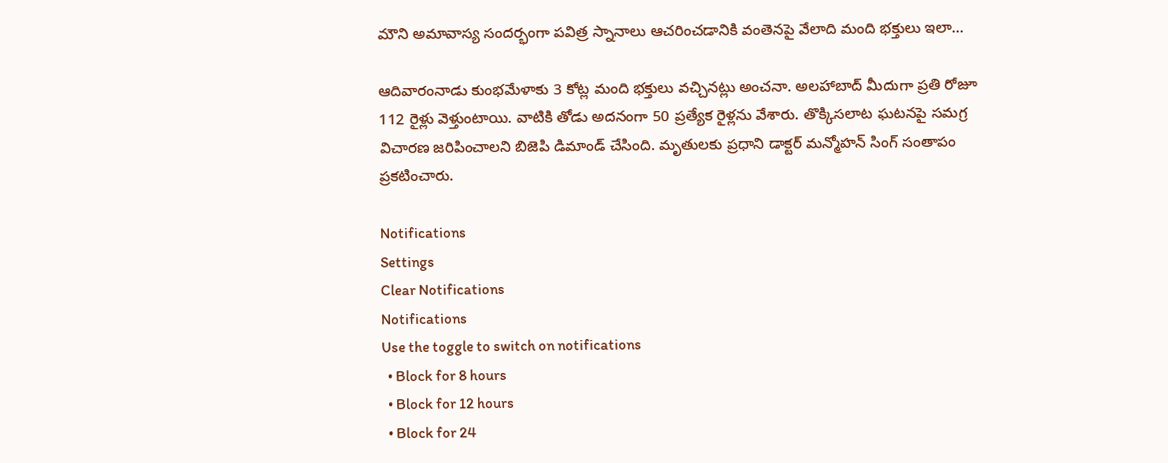మౌని అమావాస్య సందర్భంగా పవిత్ర స్నానాలు ఆచరించడానికి వంతెనపై వేలాది మంది భక్తులు ఇలా...

ఆదివారంనాడు కుంభమేళాకు 3 కోట్ల మంది భక్తులు వచ్చినట్లు అంచనా. అలహాబాద్ మీదుగా ప్రతి రోజూ 112 రైళ్లు వెళ్తుంటాయి. వాటికి తోడు అదనంగా 50 ప్రత్యేక రైళ్లను వేశారు. తొక్కిసలాట ఘటనపై సమగ్ర విచారణ జరిపించాలని బిజెపి డిమాండ్ చేసింది. మృతులకు ప్రధాని డాక్టర్ మన్మోహన్ సింగ్ సంతాపం ప్రకటించారు.

Notifications
Settings
Clear Notifications
Notifications
Use the toggle to switch on notifications
  • Block for 8 hours
  • Block for 12 hours
  • Block for 24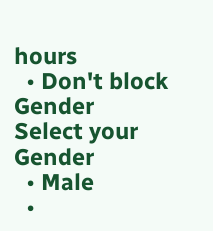hours
  • Don't block
Gender
Select your Gender
  • Male
  •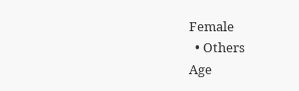Female
  • Others
Age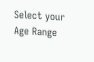Select your Age Range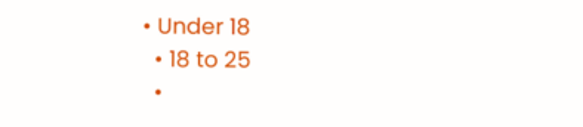• Under 18
  • 18 to 25
  •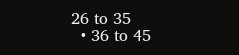26 to 35
  • 36 to 45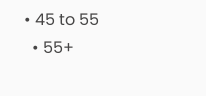• 45 to 55
  • 55+